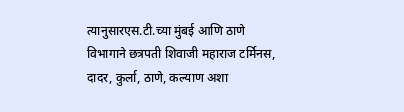त्यानुसारएस.टी.च्या मुंबई आणि ठाणे विभागाने छत्रपती शिवाजी महाराज टर्मिनस, दादर, कुर्ला, ठाणे, कल्याण अशा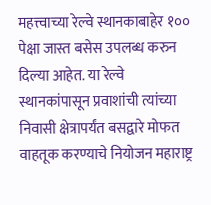महत्त्वाच्या रेल्वे स्थानकाबाहेर १०० पेक्षा जास्त बसेस उपलब्ध करुन दिल्या आहेत. या रेल्वे स्थानकांपासून प्रवाशांची त्यांच्या निवासी क्षेत्रापर्यंत बसद्वारे मोफत वाहतूक करण्याचे नियोजन महाराष्ट्र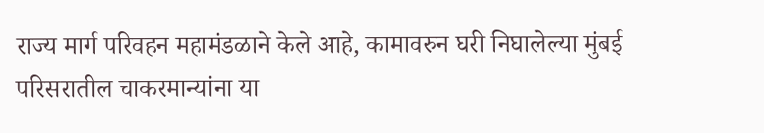राज्य मार्ग परिवहन महामंडळाने केले आहे, कामावरुन घरी निघालेल्या मुंबई परिसरातील चाकरमान्यांना या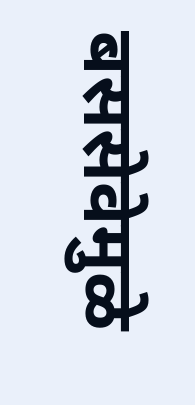बससेवेमुळे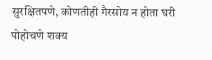सुरक्षितपणे, कोणतीही गैरसोय न होता घरी पोहोचणे शक्य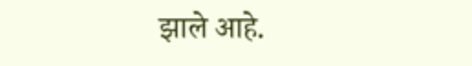झाले आहे.